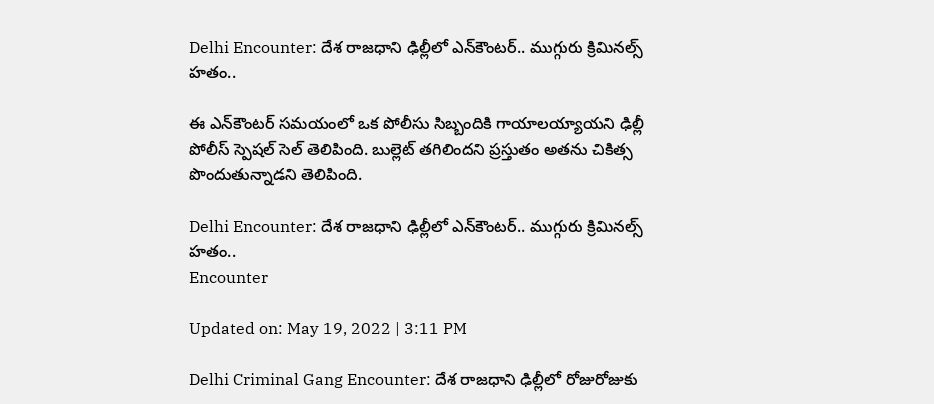Delhi Encounter: దేశ రాజధాని ఢిల్లీలో ఎన్‌కౌంటర్‌.. ముగ్గురు క్రిమినల్స్‌ హతం..

ఈ ఎన్‌కౌంటర్ సమయంలో ఒక పోలీసు సిబ్బందికి గాయాలయ్యాయని ఢిల్లీ పోలీస్ స్పెషల్ సెల్ తెలిపింది. బుల్లెట్ తగిలిందని ప్రస్తుతం అతను చికిత్స పొందుతున్నాడని తెలిపింది.

Delhi Encounter: దేశ రాజధాని ఢిల్లీలో ఎన్‌కౌంటర్‌.. ముగ్గురు క్రిమినల్స్‌ హతం..
Encounter

Updated on: May 19, 2022 | 3:11 PM

Delhi Criminal Gang Encounter: దేశ రాజధాని ఢిల్లీలో రోజురోజుకు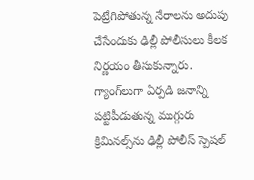పెట్రేగిపోతున్న నేరాలను అదుపు చేసేందుకు ఢిల్లీ పోలీసులు కీలక నిర్ణయం తీసుకున్నారు. గ్యాంగ్‌లుగా ఏర్పడి జనాన్ని పట్టిపీడుతున్న ముగ్గురు క్రిమినల్స్‌ను ఢిల్లీ పోలీస్‌ స్పెషల్‌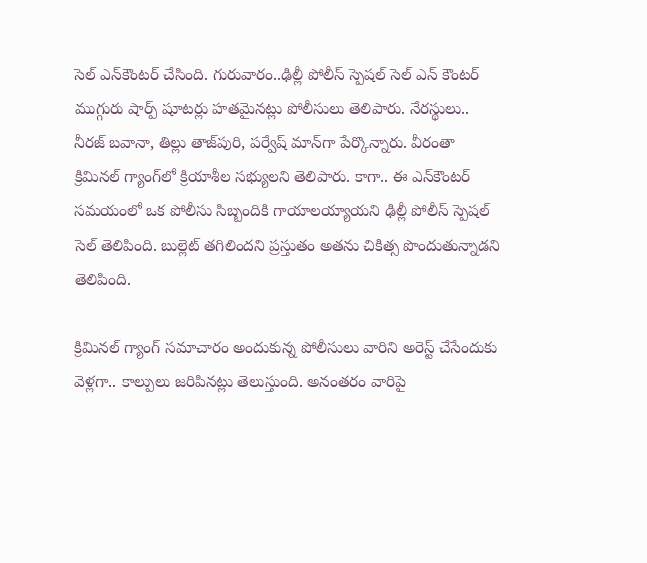సెల్‌ ఎన్‌కౌంటర్‌ చేసింది. గురువారం..ఢిల్లీ పోలీస్ స్పెషల్ సెల్ ఎన్ కౌంటర్ ముగ్గురు షార్ప్ షూటర్లు హతమైనట్లు పోలీసులు తెలిపారు. నేరస్థులు.. నీరజ్ బవానా, తిల్లు తాజ్‌పురి, పర్వేష్ మాన్‌గా పేర్కొన్నారు. వీరంతా క్రిమినల్ గ్యాంగ్‌లో క్రియాశీల సభ్యులని తెలిపారు. కాగా.. ఈ ఎన్‌కౌంటర్ సమయంలో ఒక పోలీసు సిబ్బందికి గాయాలయ్యాయని ఢిల్లీ పోలీస్ స్పెషల్ సెల్ తెలిపింది. బుల్లెట్ తగిలిందని ప్రస్తుతం అతను చికిత్స పొందుతున్నాడని తెలిపింది.

క్రిమినల్‌ గ్యాంగ్‌ సమాచారం అందుకున్న పోలీసులు వారిని అరెస్ట్‌ చేసేందుకు వెళ్లగా.. కాల్పులు జరిపినట్లు తెలుస్తుంది. అనంతరం వారిపై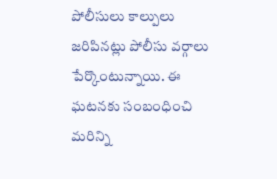పోలీసులు కాల్పులు జరిపినట్లు పోలీసు వర్గాలు పేర్కొంటున్నాయి. ఈ ఘటనకు సంబంధించి మరిన్ని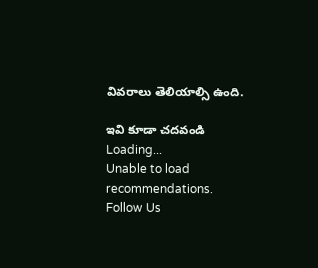వివరాలు తెలియాల్సి ఉంది.

ఇవి కూడా చదవండి
Loading...
Unable to load recommendations.
Follow Us